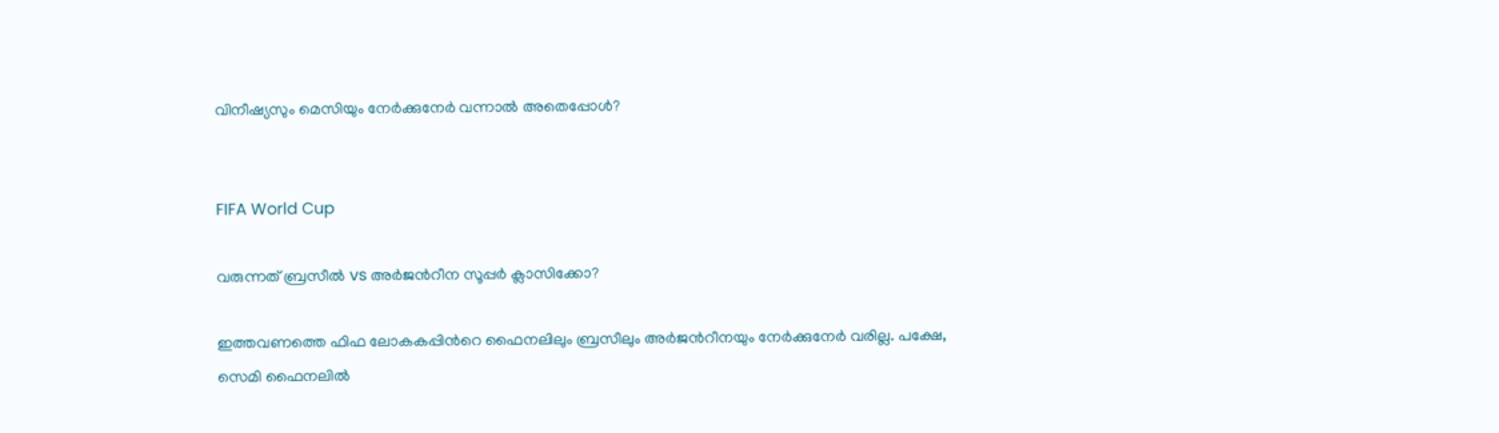വിനീഷ്യസും മെസിയും നേർക്കുനേർ വന്നാൽ അതെപ്പോൾ?


FIFA World Cup

വരുന്നത് ബ്രസീൽ vs അർജന്‍റീന സൂപ്പർ ക്ലാസിക്കോ?

ഇത്തവണത്തെ ഫിഫ ലോകകപ്പിന്‍റെ ഫൈനലിലും ബ്രസീലും അർജന്‍റീനയും നേർക്കുനേർ വരില്ല. പക്ഷേ, സെമി ഫൈനലിൽ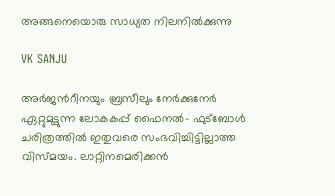അങ്ങനെയൊരു സാധ്യത നിലനിൽക്കുന്നു

VK SANJU

അർജന്‍റീനയും ബ്രസീലും നേർക്കുനേർ ഏറ്റുമുട്ടുന്ന ലോകകപ്പ് ഫൈനൽ- ഫുട്ബോൾ ചരിത്രത്തിൽ ഇതുവരെ സംഭവിച്ചിട്ടില്ലാത്ത വിസ്മയം. ലാറ്റിനമെരിക്കൻ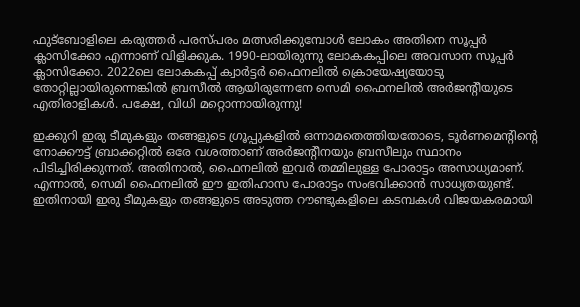ഫുട്ബോളിലെ കരുത്തർ പരസ്പരം മത്സരിക്കുമ്പോൾ ലോകം അതിനെ സൂപ്പർ ക്ലാസിക്കോ എന്നാണ് വിളിക്കുക. 1990-ലായിരുന്നു ലോകകപ്പിലെ അവസാന സൂപ്പർ ക്ലാസിക്കോ. 2022ലെ ലോകകപ്പ് ക്വാർട്ടർ ഫൈനലിൽ ക്രൊയേഷ്യയോടു തോറ്റില്ലായിരുന്നെങ്കിൽ ബ്രസീൽ ആയിരുന്നേനേ സെമി ഫൈനലിൽ അർജന്‍റീയുടെ എതിരാളികൾ. പക്ഷേ, വിധി മറ്റൊന്നായിരുന്നു!

ഇക്കുറി ഇരു ടീമുകളും തങ്ങളുടെ ഗ്രൂപ്പുകളിൽ ഒന്നാമതെത്തിയതോടെ, ടൂർണമെന്‍റിന്‍റെ നോക്കൗട്ട് ബ്രാക്കറ്റിൽ ഒരേ വശത്താണ് അർജന്‍റീനയും ബ്രസീലും സ്ഥാനം പിടിച്ചിരിക്കുന്നത്. അതിനാൽ, ഫൈനലിൽ ഇവർ തമ്മിലുള്ള പോരാട്ടം അസാധ്യമാണ്. എന്നാൽ, സെമി ഫൈനലിൽ ഈ ഇതിഹാസ പോരാട്ടം സംഭവിക്കാൻ സാധ്യതയുണ്ട്. ഇതിനായി ഇരു ടീമുകളും തങ്ങളുടെ അടുത്ത റൗണ്ടുകളിലെ കടമ്പകൾ വിജയകരമായി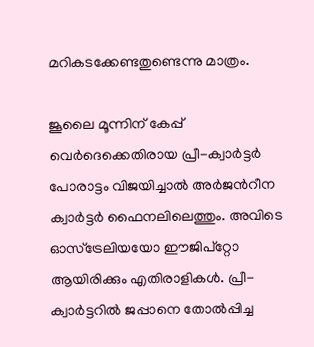മറികടക്കേണ്ടതുണ്ടെന്നു മാത്രം.

ജൂലൈ മൂന്നിന് കേപ്പ് വെർദെക്കെതിരായ പ്രീ-ക്വാർട്ടർ പോരാട്ടം വിജയിച്ചാൽ അർജന്‍റീന ക്വാർട്ടർ ഫൈനലിലെത്തും. അവിടെ ഓസ്ട്രേലിയയോ ഈജിപ്റ്റോ ആയിരിക്കും എതിരാളികൾ. പ്രീ-ക്വാർട്ടറിൽ ജപ്പാനെ തോൽപ്പിച്ച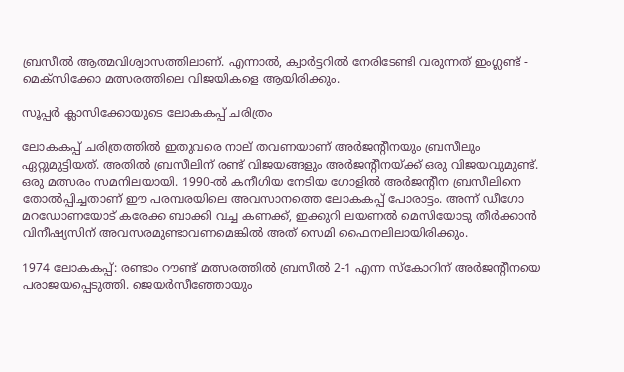ബ്രസീൽ ആത്മവിശ്വാസത്തിലാണ്. എന്നാൽ, ക്വാർട്ടറിൽ നേരിടേണ്ടി വരുന്നത് ഇംഗ്ലണ്ട് - മെക്സിക്കോ മത്സരത്തിലെ വിജയികളെ ആയിരിക്കും.

സൂപ്പർ ക്ലാസിക്കോയുടെ ലോകകപ്പ് ചരിത്രം

ലോകകപ്പ് ചരിത്രത്തിൽ ഇതുവരെ നാല് തവണയാണ് അർജന്‍റീനയും ബ്രസീലും ഏറ്റുമുട്ടിയത്. അതിൽ ബ്രസീലിന് രണ്ട് വിജയങ്ങളും അർജന്‍റീനയ്ക്ക് ഒരു വിജയവുമുണ്ട്. ഒരു മത്സരം സമനിലയായി. 1990-ൽ കനീഗിയ നേടിയ ഗോളിൽ അർജന്‍റീന ബ്രസീലിനെ തോൽപ്പിച്ചതാണ് ഈ പരമ്പരയിലെ അവസാനത്തെ ലോകകപ്പ് പോരാട്ടം. അന്ന് ഡീഗോ മറഡോണയോട് കരേക്ക ബാക്കി വച്ച കണക്ക്, ഇക്കുറി ലയണൽ മെസിയോടു തീർക്കാൻ വിനീഷ്യസിന് അവസരമുണ്ടാവണമെങ്കിൽ അത് സെമി ഫൈനലിലായിരിക്കും.

1974 ലോകകപ്പ്: രണ്ടാം റൗണ്ട് മത്സരത്തിൽ ബ്രസീൽ 2-1 എന്ന സ്കോറിന് അർജന്‍റീനയെ പരാജയപ്പെടുത്തി. ജെയർസീഞ്ഞോയും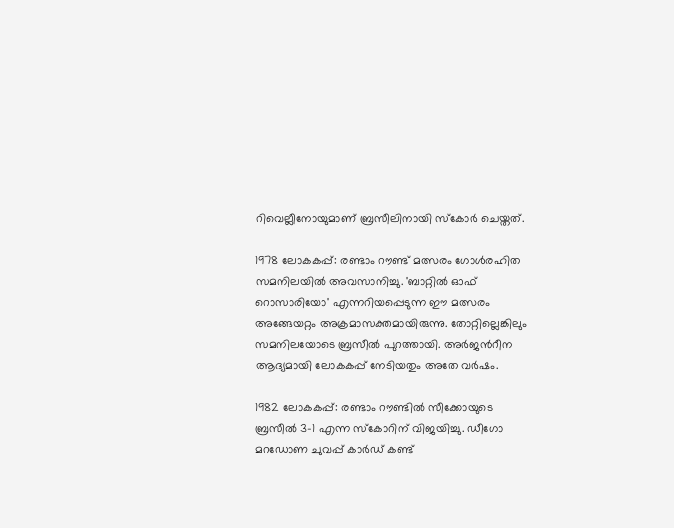റിവെല്ലീനോയുമാണ് ബ്രസീലിനായി സ്കോർ ചെയ്തത്.

1978 ലോകകപ്പ്: രണ്ടാം റൗണ്ട് മത്സരം ഗോൾരഹിത സമനിലയിൽ അവസാനിച്ചു. 'ബാറ്റിൽ ഓഫ് റൊസാരിയോ' എന്നറിയപ്പെടുന്ന ഈ മത്സരം അങ്ങേയറ്റം അക്രമാസക്തമായിരുന്നു. തോറ്റില്ലെങ്കിലും സമനിലയോടെ ബ്രസീൽ പുറത്തായി. അർജന്‍റീന ആദ്യമായി ലോകകപ്പ് നേടിയതും അതേ വർഷം.

1982 ലോകകപ്പ്: രണ്ടാം റൗണ്ടിൽ സീക്കോയുടെ ബ്രസീൽ 3-1 എന്ന സ്കോറിന് വിജയിച്ചു. ഡീഗോ മറഡോണ ചുവപ്പ് കാർഡ് കണ്ട്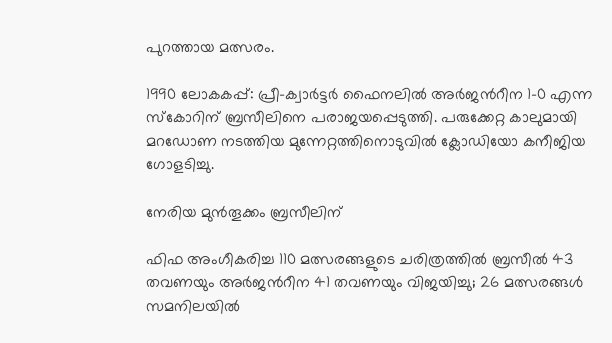പുറത്തായ മത്സരം.

1990 ലോകകപ്പ്: പ്രീ-ക്വാർട്ടർ ഫൈനലിൽ അർജന്‍റീന 1-0 എന്ന സ്കോറിന് ബ്രസീലിനെ പരാജയപ്പെടുത്തി. പരുക്കേറ്റ കാലുമായി മറഡോണ നടത്തിയ മുന്നേറ്റത്തിനൊടുവിൽ ക്ലോഡിയോ കനീജിയ ഗോളടിച്ചു.

നേരിയ മുൻതൂക്കം ബ്രസീലിന്

ഫിഫ അംഗീകരിച്ച 110 മത്സരങ്ങളുടെ ചരിത്രത്തിൽ ബ്രസീൽ 43 തവണയും അർജന്‍റീന 41 തവണയും വിജയിച്ചു; 26 മത്സരങ്ങൾ സമനിലയിൽ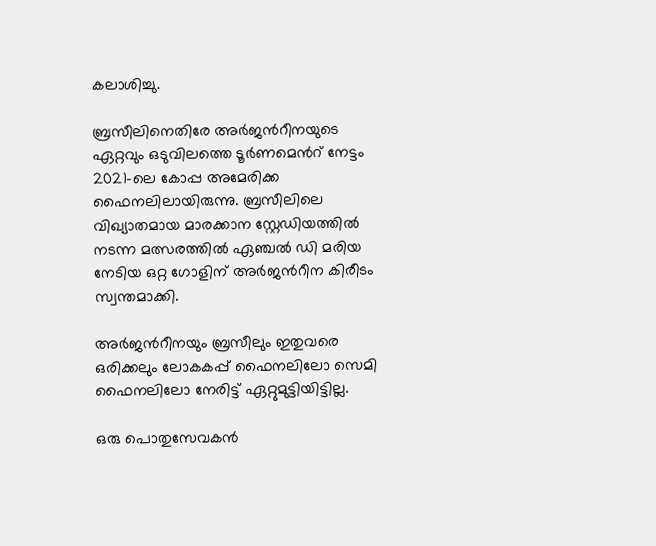കലാശിച്ചു.

ബ്രസീലിനെതിരേ അർജന്‍റീനയുടെ ഏറ്റവും ഒടുവിലത്തെ ടൂർണമെന്‍റ് നേട്ടം 2021-ലെ കോപ്പ അമേരിക്ക ഫൈനലിലായിരുന്നു. ബ്രസീലിലെ വിഖ്യാതമായ മാരക്കാന സ്റ്റേഡിയത്തിൽ നടന്ന മത്സരത്തിൽ ഏഞ്ചൽ ഡി മരിയ നേടിയ ഒറ്റ ഗോളിന് അർജന്‍റീന കിരീടം സ്വന്തമാക്കി.

അർജന്‍റീനയും ബ്രസീലും ഇതുവരെ ഒരിക്കലും ലോകകപ്പ് ഫൈനലിലോ സെമി ഫൈനലിലോ നേരിട്ട് ഏറ്റുമുട്ടിയിട്ടില്ല.

ഒരു പൊതുസേവകൻ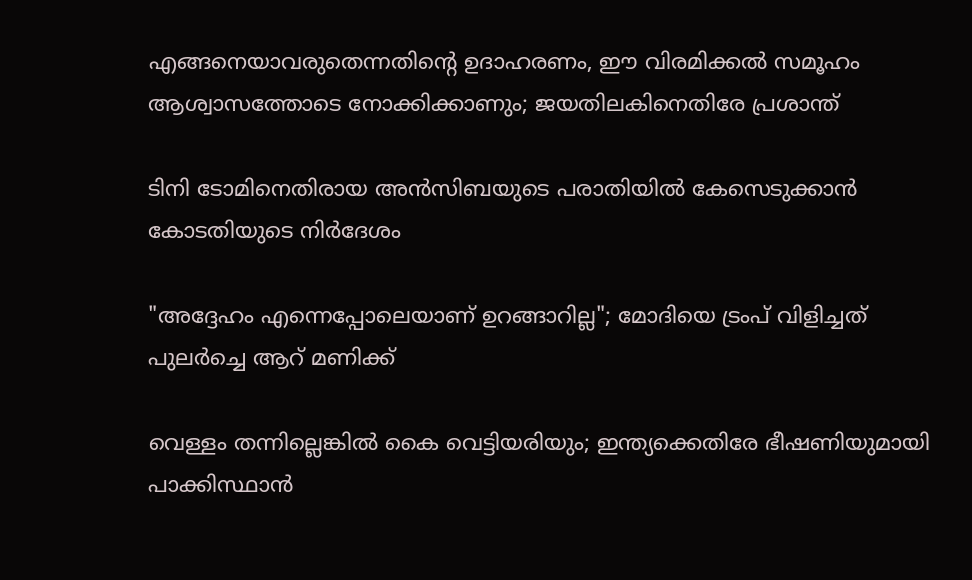എങ്ങനെയാവരുതെന്നതിന്‍റെ ഉദാഹരണം, ഈ വിരമിക്കൽ സമൂഹം ആശ്വാസത്തോടെ നോക്കിക്കാണും; ജയതിലകിനെതിരേ പ്രശാന്ത്

ടിനി ടോമിനെതിരായ അൻസിബയുടെ പരാതിയിൽ കേസെടുക്കാൻ കോടതിയുടെ നിർദേശം

"അദ്ദേഹം എന്നെപ്പോലെയാണ് ഉറങ്ങാറില്ല"; മോദിയെ ട്രംപ് വിളിച്ചത് പുലർച്ചെ ആറ് മണിക്ക്

വെള്ളം തന്നില്ലെങ്കിൽ കൈ വെട്ടിയരിയും; ഇന്ത്യക്കെതിരേ ഭീഷണിയുമായി പാക്കിസ്ഥാൻ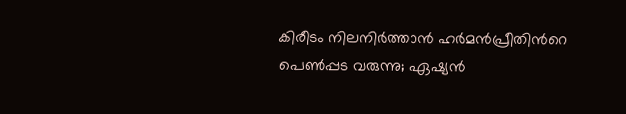കിരീടം നിലനിർ‌ത്താൻ ഹർമൻപ്രീതിന്‍റെ പെൺപ്പട വരുന്നു; ഏഷ‍്യൻ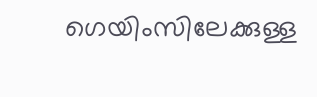ഗെയിംസിലേക്കുള്ള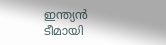ഇന്ത‍്യൻ ടീമായി